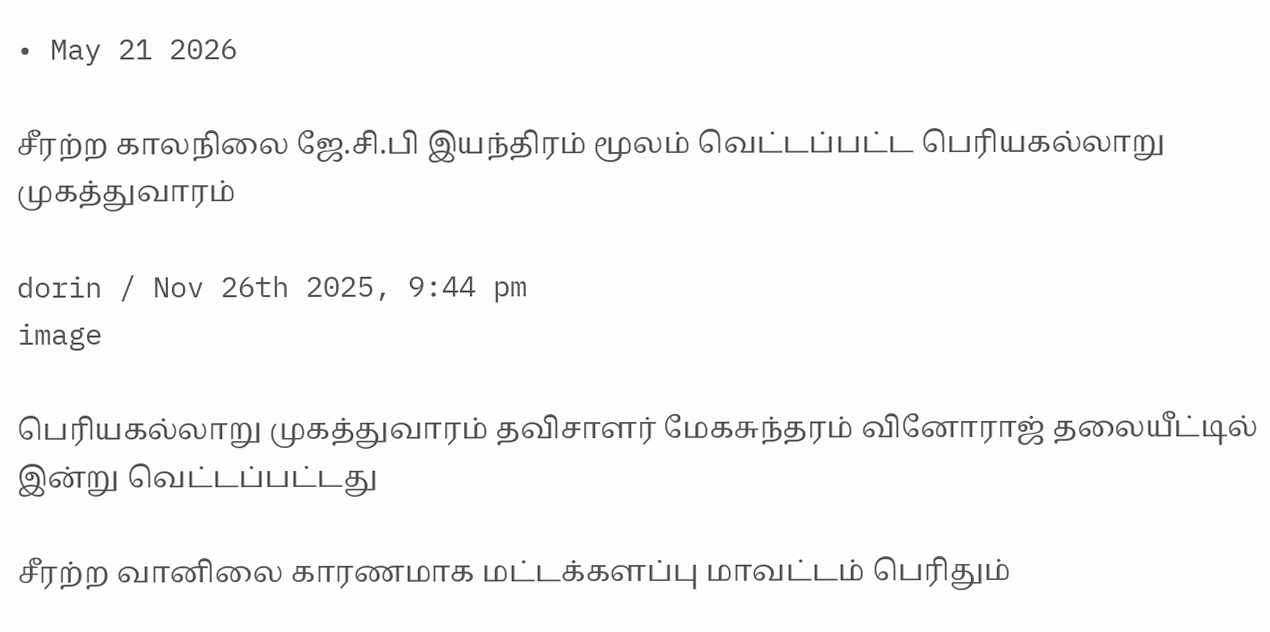• May 21 2026

சீரற்ற காலநிலை ஜே.சி.பி இயந்திரம் மூலம் வெட்டப்பட்ட பெரியகல்லாறு முகத்துவாரம்

dorin / Nov 26th 2025, 9:44 pm
image

பெரியகல்லாறு முகத்துவாரம் தவிசாளர் மேகசுந்தரம் வினோராஜ் தலையீட்டில் இன்று வெட்டப்பட்டது

சீரற்ற வானிலை காரணமாக மட்டக்களப்பு மாவட்டம் பெரிதும்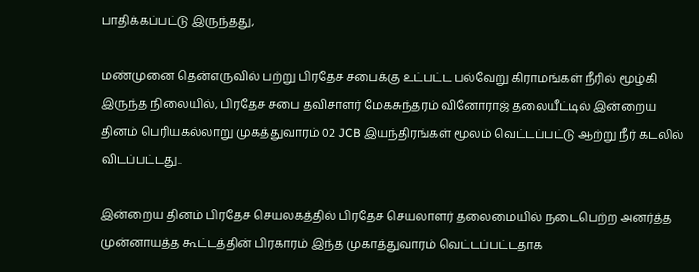பாதிக்கப்பட்டு இருந்தது,

மண்முனை தென்எருவில் பற்று பிரதேச சபைக்கு உட்பட்ட பல்வேறு கிராமங்கள் நீரில் மூழ்கி இருந்த நிலையில், பிரதேச சபை தவிசாளர் மேகசுந்தரம் வினோராஜ் தலையீட்டில் இன்றைய தினம் பெரியகல்லாறு முகத்துவாரம் 02 JCB இயந்திரங்கள் மூலம் வெட்டப்பட்டு ஆற்று நீர் கடலில் விடப்பட்டது..

இன்றைய தினம் பிரதேச செயலகத்தில் பிரதேச செயலாளர் தலைமையில் நடைபெற்ற அனர்த்த முன்னாயத்த கூட்டத்தின் பிரகாரம் இந்த முகாத்துவாரம் வெட்டப்பட்டதாக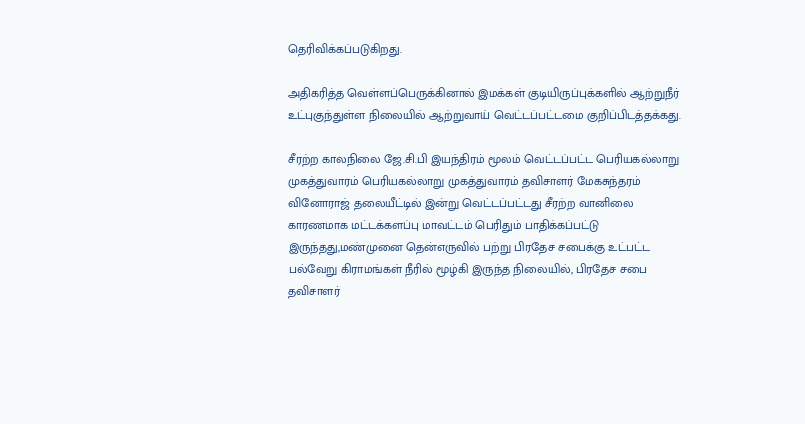தெரிவிக்கப்படுகிறது.

அதிகரித்த வெள்ளப்பெருக்கினால் இமக்கள் குடியிருப்புக்களில் ஆற்றுநீர் உட்புகுந்துள்ள நிலையில் ஆற்றுவாய் வெட்டப்பட்டமை குறிப்பிடத்தக்கது.

சீரற்ற காலநிலை ஜே.சி.பி இயந்திரம் மூலம் வெட்டப்பட்ட பெரியகல்லாறு முகத்துவாரம் பெரியகல்லாறு முகத்துவாரம் தவிசாளர் மேகசுந்தரம் வினோராஜ் தலையீட்டில் இன்று வெட்டப்பட்டது சீரற்ற வானிலை காரணமாக மட்டக்களப்பு மாவட்டம் பெரிதும் பாதிக்கப்பட்டு இருந்தது,மண்முனை தென்எருவில் பற்று பிரதேச சபைக்கு உட்பட்ட பல்வேறு கிராமங்கள் நீரில் மூழ்கி இருந்த நிலையில், பிரதேச சபை தவிசாளர்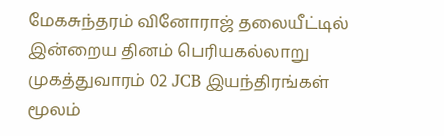மேகசுந்தரம் வினோராஜ் தலையீட்டில் இன்றைய தினம் பெரியகல்லாறு முகத்துவாரம் 02 JCB இயந்திரங்கள் மூலம்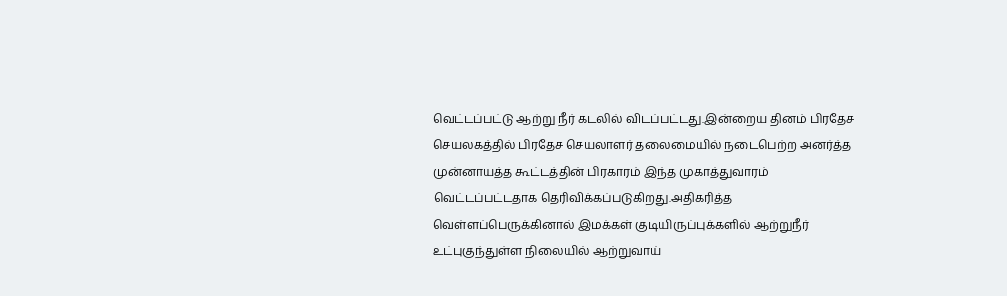வெட்டப்பட்டு ஆற்று நீர் கடலில் விடப்பட்டது.இன்றைய தினம் பிரதேச செயலகத்தில் பிரதேச செயலாளர் தலைமையில் நடைபெற்ற அனர்த்த முன்னாயத்த கூட்டத்தின் பிரகாரம் இந்த முகாத்துவாரம் வெட்டப்பட்டதாக தெரிவிக்கப்படுகிறது.அதிகரித்த வெள்ளப்பெருக்கினால் இமக்கள் குடியிருப்புக்களில் ஆற்றுநீர் உட்புகுந்துள்ள நிலையில் ஆற்றுவாய்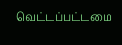வெட்டப்பட்டமை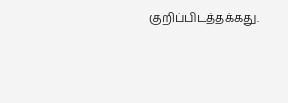குறிப்பிடத்தக்கது.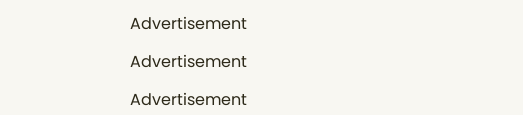Advertisement

Advertisement

Advertisement